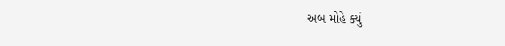અબ મોહે ક્યું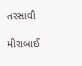તરસાવૌ

મીરાબાઈ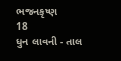ભજનકૃષ્ણ
18
ધુન લાવની - તાલ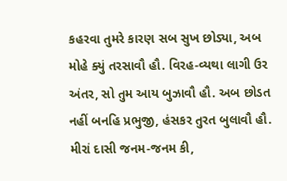કહરવા તુમરે કારણ સબ સુખ છોડ્યા, અબ મોહે ક્યું તરસાવૌ હૌ. વિરહ-વ્યથા લાગી ઉર અંતર, સો તુમ આય બુઝાવૌ હૌ. અબ છોડત નહીં બનહિ પ્રભુજી, હંસકર તુરત બુલાવૌ હૌ. મીરાં દાસી જનમ-જનમ કી,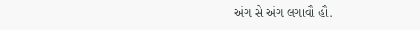અંગ સે અંગ લગાવૌ હૌ.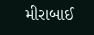મીરાબાઈ